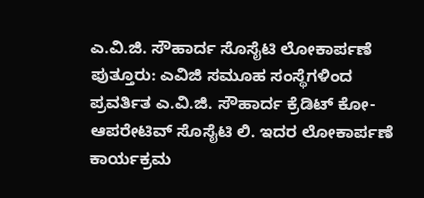ಎ.ವಿ.ಜಿ. ಸೌಹಾರ್ದ ಸೊಸೈಟಿ ಲೋಕಾರ್ಪಣೆ
ಪುತ್ತೂರು: ಎವಿಜಿ ಸಮೂಹ ಸಂಸ್ಥೆಗಳಿಂದ ಪ್ರವರ್ತಿತ ಎ.ವಿ.ಜಿ. ಸೌಹಾರ್ದ ಕ್ರೆಡಿಟ್ ಕೋ-ಆಪರೇಟಿವ್ ಸೊಸೈಟಿ ಲಿ. ಇದರ ಲೋಕಾರ್ಪಣೆ ಕಾರ್ಯಕ್ರಮ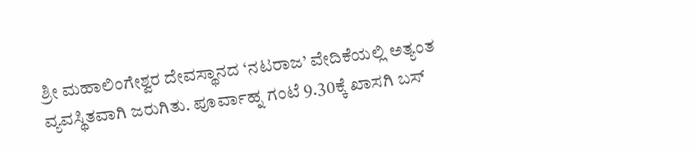ಶ್ರೀ ಮಹಾಲಿಂಗೇಶ್ವರ ದೇವಸ್ಥಾನದ ‘ನಟರಾಜ’ ವೇದಿಕೆಯಲ್ಲಿ ಅತ್ಯಂತ ವ್ಯವಸ್ಥಿತವಾಗಿ ಜರುಗಿತು. ಪೂರ್ವಾಹ್ನ ಗಂಟೆ 9.30ಕ್ಕೆ ಖಾಸಗಿ ಬಸ್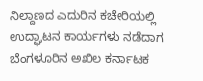ನಿಲ್ದಾಣದ ಎದುರಿನ ಕಚೇರಿಯಲ್ಲಿ ಉದ್ಘಾಟನ ಕಾರ್ಯಗಳು ನಡೆದಾಗ ಬೆಂಗಳೂರಿನ ಅಖಿಲ ಕರ್ನಾಟಕ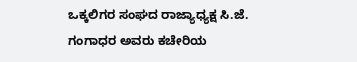ಒಕ್ಕಲಿಗರ ಸಂಘದ ರಾಜ್ಯಾಧ್ಯಕ್ಷ ಸಿ.ಜೆ. ಗಂಗಾಧರ ಅವರು ಕಚೇರಿಯ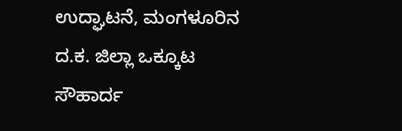ಉದ್ಘಾಟನೆ, ಮಂಗಳೂರಿನ ದ.ಕ. ಜಿಲ್ಲಾ ಒಕ್ಕೂಟ ಸೌಹಾರ್ದ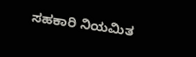ಸಹಕಾರಿ ನಿಯಮಿತ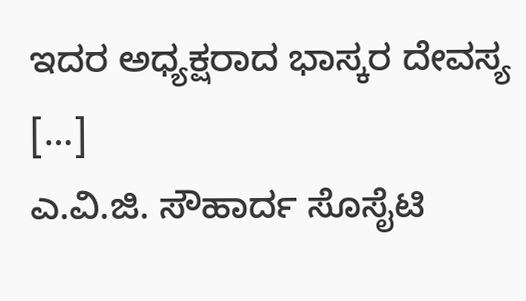ಇದರ ಅಧ್ಯಕ್ಷರಾದ ಭಾಸ್ಕರ ದೇವಸ್ಯ […]
ಎ.ವಿ.ಜಿ. ಸೌಹಾರ್ದ ಸೊಸೈಟಿ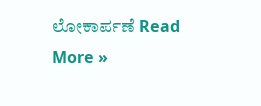ಲೋಕಾರ್ಪಣೆ Read More »